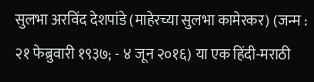सुलभा अरविंद देशपांडे (माहेरच्या सुलभा कामेरकर) (जन्म : २१ फेब्रुवारी १९३७; - ४ जून २०१६) या एक हिंदी-मराठी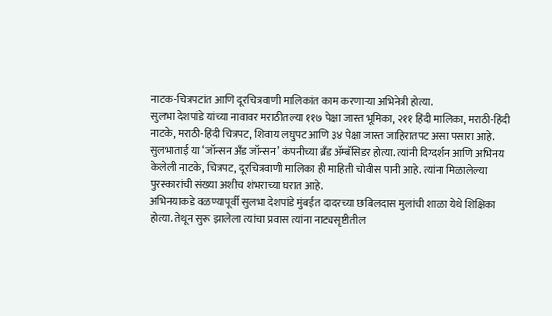नाटक-चित्रपटांत आणि दूरचित्रवाणी मालिकांत काम करणाऱ्या अभिनेत्री होत्या.
सुलभा देशपांडे यांच्या नावावर मराठीतल्या ११७ पेक्षा जास्त भूमिका, २११ हिंदी मालिका, मराठी-हिंदी नाटके, मराठी-हिंदी चित्रपट, शिवाय लघुपट आणि ३४ पेक्षा जास्त जाहिरातपट असा पसारा आहे. सुलभाताई या ‘जॉन्सन अँड जॉन्सन’ कंपनीच्या ब्रँड ॲम्बॅसिडर होत्या. त्यांनी दिग्दर्शन आणि अभिनय केलेली नाटके, चित्रपट, दूरचित्रवाणी मालिका ही माहिती चोवीस पानी आहे. त्यांना मिळालेल्या पुरस्कारांची संख्या अशीच शंभराच्या घरात आहे.
अभिनयाकडे वळण्यापूर्वी सुलभा देशपांडे मुंबईत दादरच्या छबिलदास मुलांची शाळा येथे शिक्षिका होत्या. तेथून सुरू झालेला त्यांचा प्रवास त्यांना नाट्यसृष्टीतील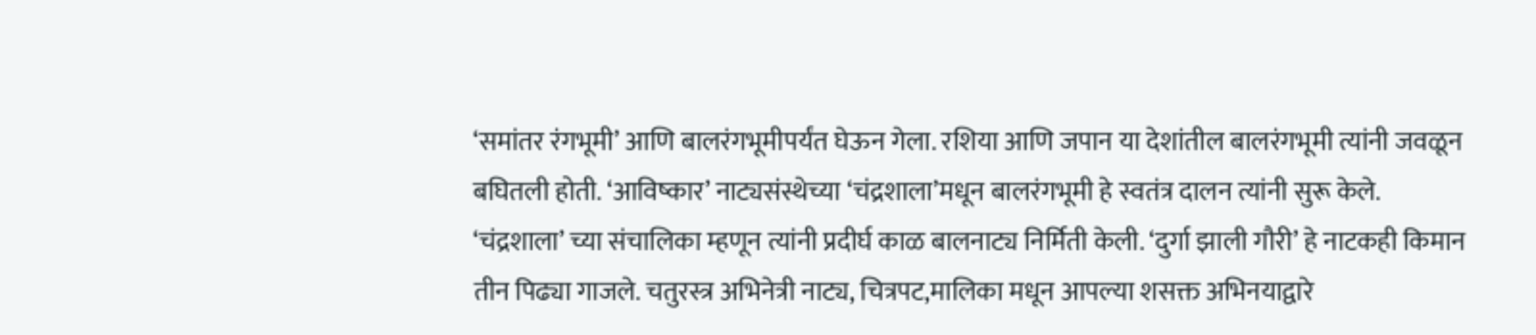‘समांतर रंगभूमी’ आणि बालरंगभूमीपर्यंत घेऊन गेला. रशिया आणि जपान या देशांतील बालरंगभूमी त्यांनी जवळून बघितली होती. ‘आविष्कार’ नाट्यसंस्थेच्या ‘चंद्रशाला’मधून बालरंगभूमी हे स्वतंत्र दालन त्यांनी सुरू केले. ‘चंद्रशाला’ च्या संचालिका म्हणून त्यांनी प्रदीर्घ काळ बालनाट्य निर्मिती केली. ‘दुर्गा झाली गौरी’ हे नाटकही किमान तीन पिढ्या गाजले. चतुरस्त्र अभिनेत्री नाट्य, चित्रपट,मालिका मधून आपल्या शसक्त अभिनयाद्वारे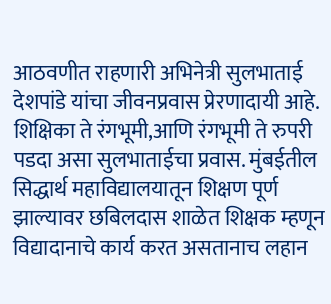आठवणीत राहणारी अभिनेत्री सुलभाताई देशपांडे यांचा जीवनप्रवास प्रेरणादायी आहे. शिक्षिका ते रंगभूमी,आणि रंगभूमी ते रुपरी पडदा असा सुलभाताईचा प्रवास. मुंबईतील सिद्धार्थ महाविद्यालयातून शिक्षण पूर्ण झाल्यावर छबिलदास शाळेत शिक्षक म्हणून विद्यादानाचे कार्य करत असतानाच लहान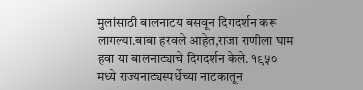मुलांसाठी बालनाटय बसवून दिगदर्शन करू लागल्या.बाबा हरवले आहेत,राजा राणीला घाम हवा या बालनाट्याचे दिगदर्शन केले. १९५० मध्ये राज्यनाट्यस्पर्धेच्या नाटकातून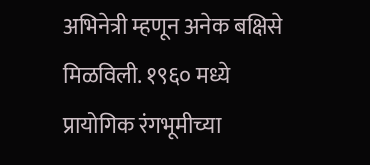अभिनेत्री म्हणून अनेक बक्षिसे मिळविली. १९६० मध्ये प्रायोगिक रंगभूमीच्या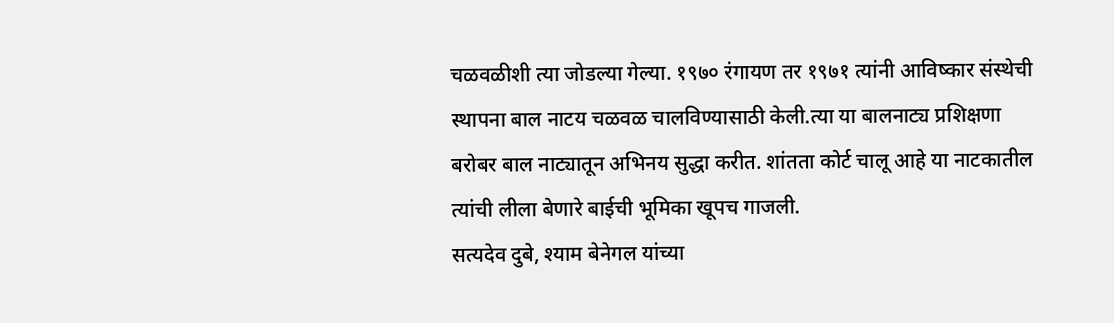चळवळीशी त्या जोडल्या गेल्या. १९७० रंगायण तर १९७१ त्यांनी आविष्कार संस्थेची स्थापना बाल नाटय चळवळ चालविण्यासाठी केली.त्या या बालनाट्य प्रशिक्षणा बरोबर बाल नाट्यातून अभिनय सुद्धा करीत. शांतता कोर्ट चालू आहे या नाटकातील त्यांची लीला बेणारे बाईची भूमिका खूपच गाजली.
सत्यदेव दुबे, श्याम बेनेगल यांच्या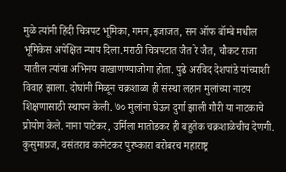मुळे त्यांनी हिंदी चित्रपट भूमिका, गमन,इजाजत, सन ऑफ बॉम्बे मधील भूमिकेस अपेक्षित न्याय दिला.मराठी चित्रपटात जैत रे जैत, चौकट राजा यातील त्यांचा अभिनय वाखाणण्याजोगा होता. पुढे अरविद देशपांडे यांच्याशी विवाह झाला. दोघांनी मिळून चक्रशाळा ही संस्था लहान मुलांच्या नाटय शिक्षणासाठी स्थापन केली. ७० मुलांना घेऊन दुर्गा झाली गौरी या नाटकाचे प्रोयोग केले. नाना पाटेकर, उर्मिला मातोडकर ही बहुतेक चक्रशाळेचीच देणगी. कुसुमाग्रज, वसंतराव कानेटकर पुरष्कारा बरोबरच महाराष्ट्र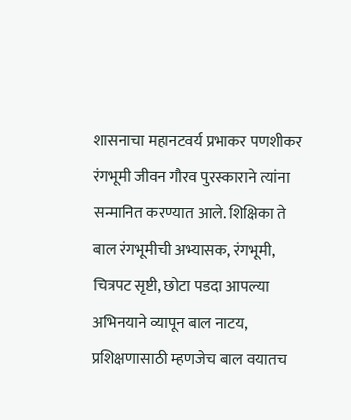शासनाचा महानटवर्य प्रभाकर पणशीकर रंगभूमी जीवन गौरव पुरस्काराने त्यांना सन्मानित करण्यात आले. शिक्षिका ते बाल रंगभूमीची अभ्यासक, रंगभूमी, चित्रपट सृष्टी, छोटा पडदा आपल्या अभिनयाने व्यापून बाल नाटय, प्रशिक्षणासाठी म्हणजेच बाल वयातच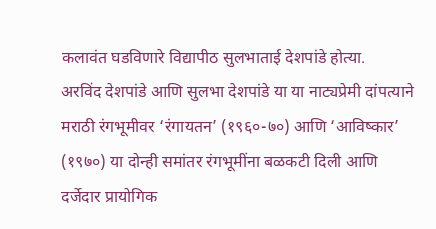कलावंत घडविणारे विद्यापीठ सुलभाताई देशपांडे होत्या.
अरविंद देशपांडे आणि सुलभा देशपांडे या या नाट्यप्रेमी दांपत्याने मराठी रंगभूमीवर ‘रंगायतन’ (१९६०-७०) आणि ‘आविष्कार’ (१९७०) या दोन्ही समांतर रंगभूमींना बळकटी दिली आणि दर्जेदार प्रायोगिक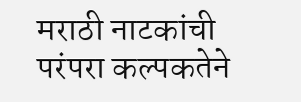मराठी नाटकांची परंपरा कल्पकतेने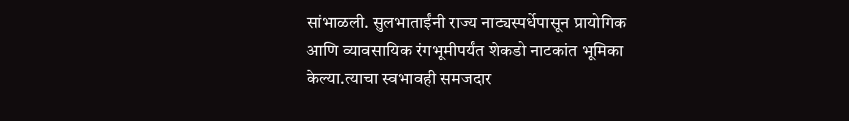सांभाळली. सुलभाताईंनी राज्य नाट्यस्पर्धेपासून प्रायोगिक आणि व्यावसायिक रंगभूमीपर्यंत शेकडो नाटकांत भूमिका केल्या.त्याचा स्वभावही समजदार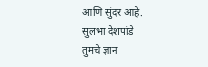आणि सुंदर आहे.
सुलभा देशपांडे
तुमचे ज्ञान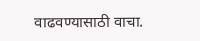वाढवण्यासाठी वाचा.